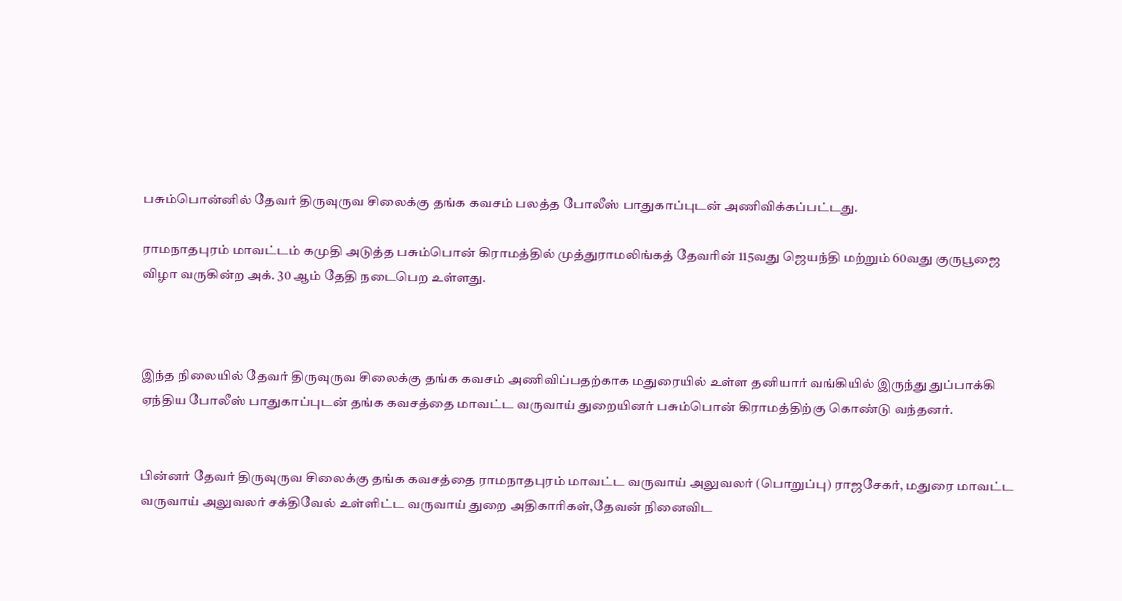பசும்பொன்னில் தேவர் திருவுருவ சிலைக்கு தங்க கவசம் பலத்த போலீஸ் பாதுகாப்புடன் அணிவிக்கப்பட்டது.

ராமநாதபுரம் மாவட்டம் கமுதி அடுத்த பசும்பொன் கிராமத்தில் முத்துராமலிங்கத் தேவரின் 115வது ஜெயந்தி மற்றும் 60வது குருபூஜை விழா வருகின்ற அக். 30 ஆம் தேதி நடைபெற உள்ளது.



இந்த நிலையில் தேவர் திருவுருவ சிலைக்கு தங்க கவசம் அணிவிப்பதற்காக மதுரையில் உள்ள தனியார் வங்கியில் இருந்து துப்பாக்கி ஏந்திய போலீஸ் பாதுகாப்புடன் தங்க கவசத்தை மாவட்ட வருவாய் துறையினர் பசும்பொன் கிராமத்திற்கு கொண்டு வந்தனர்.


பின்னர் தேவர் திருவுருவ சிலைக்கு தங்க கவசத்தை ராமநாதபுரம் மாவட்ட வருவாய் அலுவலர் (பொறுப்பு) ராஜசேகர், மதுரை மாவட்ட வருவாய் அலுவலர் சக்திவேல் உள்ளிட்ட வருவாய் துறை அதிகாரிகள்,தேவன் நினைவிட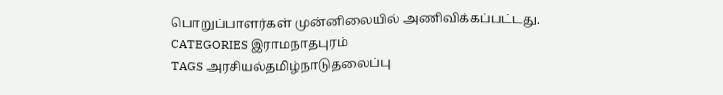பொறுப்பாளர்கள் முன்னிலையில் அணிவிக்கப்பட்டது.
CATEGORIES இராமநாதபுரம்
TAGS அரசியல்தமிழ்நாடுதலைப்பு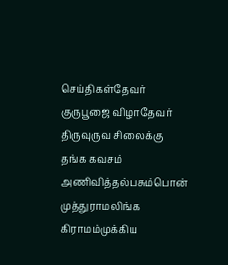செய்திகள்தேவர் குருபூஜை விழாதேவர் திருவுருவ சிலைக்கு தங்க கவசம் அணிவித்தல்பசும்பொன் முத்துராமலிங்க கிராமம்முக்கிய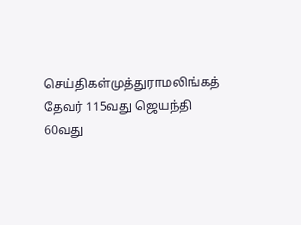செய்திகள்முத்துராமலிங்கத் தேவர் 115வது ஜெயந்தி 60வது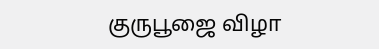குருபூஜை விழா